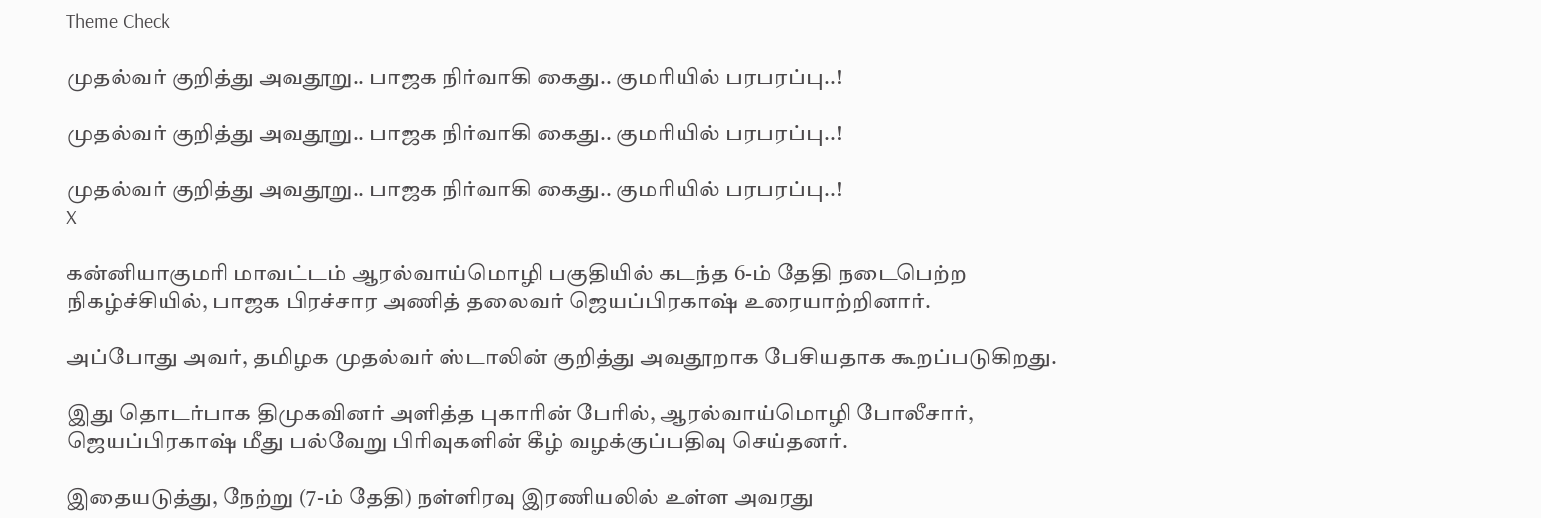Theme Check

முதல்வர் குறித்து அவதூறு.. பாஜக நிர்வாகி கைது.. குமரியில் பரபரப்பு..!

முதல்வர் குறித்து அவதூறு.. பாஜக நிர்வாகி கைது.. குமரியில் பரபரப்பு..!

முதல்வர் குறித்து அவதூறு.. பாஜக நிர்வாகி கைது.. குமரியில் பரபரப்பு..!
X

கன்னியாகுமரி மாவட்டம் ஆரல்வாய்மொழி பகுதியில் கடந்த 6-ம் தேதி நடைபெற்ற நிகழ்ச்சியில், பாஜக பிரச்சார அணித் தலைவர் ஜெயப்பிரகாஷ் உரையாற்றினார்.

அப்போது அவர், தமிழக முதல்வர் ஸ்டாலின் குறித்து அவதூறாக பேசியதாக கூறப்படுகிறது.

இது தொடர்பாக திமுகவினர் அளித்த புகாரின் பேரில், ஆரல்வாய்மொழி போலீசார், ஜெயப்பிரகாஷ் மீது பல்வேறு பிரிவுகளின் கீழ் வழக்குப்பதிவு செய்தனர்.

இதையடுத்து, நேற்று (7-ம் தேதி) நள்ளிரவு இரணியலில் உள்ள அவரது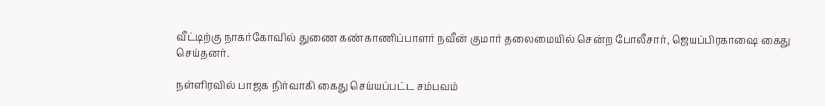வீட்டிற்கு நாகர்கோவில் துணை கண்காணிப்பாளர் நவீன் குமார் தலைமையில் சென்ற போலீசார், ஜெயப்பிரகாஷை கைது செய்தனர்.

நள்ளிரவில் பாஜக நிர்வாகி கைது செய்யப்பட்ட சம்பவம்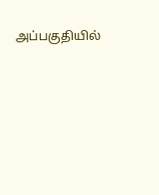அப்பகுதியில்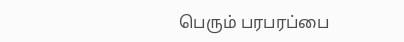பெரும் பரபரப்பை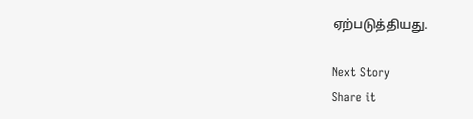ஏற்படுத்தியது.

Next Story
Share it